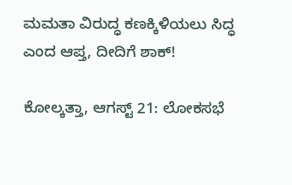ಮಮತಾ ವಿರುದ್ಧ ಕಣಕ್ಕಿಳಿಯಲು ಸಿದ್ಧ ಎಂದ ಆಪ್ತ, ದೀದಿಗೆ ಶಾಕ್!

ಕೋಲ್ಕತ್ತಾ, ಆಗಸ್ಟ್ 21: ಲೋಕಸಭೆ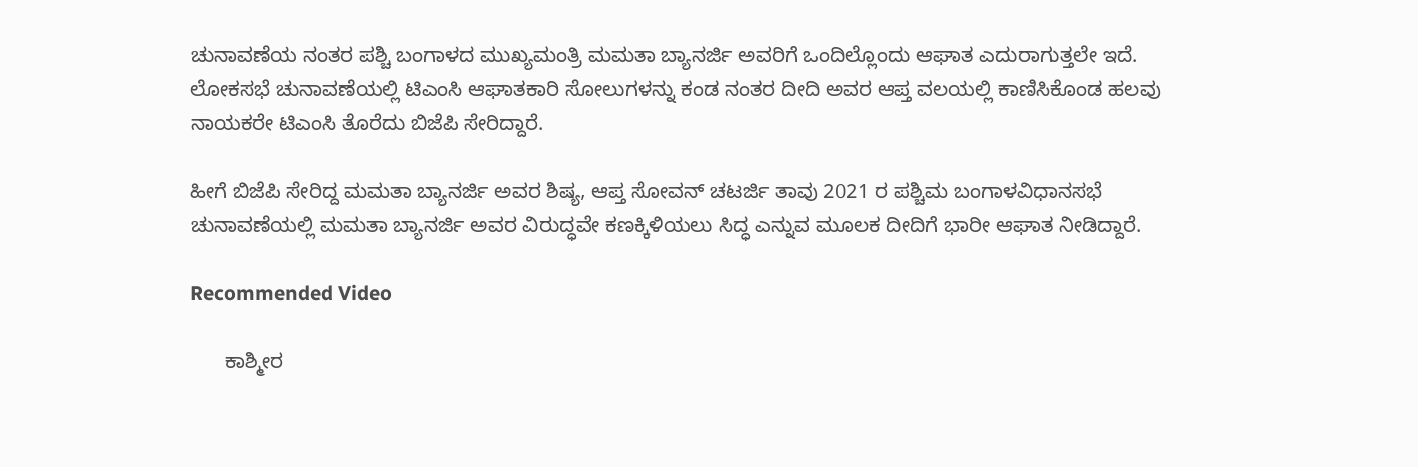ಚುನಾವಣೆಯ ನಂತರ ಪಶ್ಚಿ ಬಂಗಾಳದ ಮುಖ್ಯಮಂತ್ರಿ ಮಮತಾ ಬ್ಯಾನರ್ಜಿ ಅವರಿಗೆ ಒಂದಿಲ್ಲೊಂದು ಆಘಾತ ಎದುರಾಗುತ್ತಲೇ ಇದೆ. ಲೋಕಸಭೆ ಚುನಾವಣೆಯಲ್ಲಿ ಟಿಎಂಸಿ ಆಘಾತಕಾರಿ ಸೋಲುಗಳನ್ನು ಕಂಡ ನಂತರ ದೀದಿ ಅವರ ಆಪ್ತ ವಲಯಲ್ಲಿ ಕಾಣಿಸಿಕೊಂಡ ಹಲವು ನಾಯಕರೇ ಟಿಎಂಸಿ ತೊರೆದು ಬಿಜೆಪಿ ಸೇರಿದ್ದಾರೆ.

ಹೀಗೆ ಬಿಜೆಪಿ ಸೇರಿದ್ದ ಮಮತಾ ಬ್ಯಾನರ್ಜಿ ಅವರ ಶಿಷ್ಯ, ಆಪ್ತ ಸೋವನ್ ಚಟರ್ಜಿ ತಾವು 2021 ರ ಪಶ್ಚಿಮ ಬಂಗಾಳವಿಧಾನಸಭೆ ಚುನಾವಣೆಯಲ್ಲಿ ಮಮತಾ ಬ್ಯಾನರ್ಜಿ ಅವರ ವಿರುದ್ಧವೇ ಕಣಕ್ಕಿಳಿಯಲು ಸಿದ್ಧ ಎನ್ನುವ ಮೂಲಕ ದೀದಿಗೆ ಭಾರೀ ಆಘಾತ ನೀಡಿದ್ದಾರೆ.

Recommended Video

      ಕಾಶ್ಮೀರ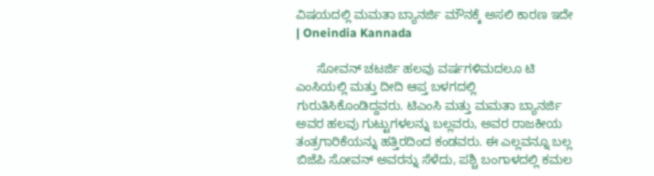ವಿಷಯದಲ್ಲಿ ಮಮತಾ ಬ್ಯಾನರ್ಜಿ ಮೌನಕ್ಕೆ ಅಸಲಿ ಕಾರಣ ಇದೇ | Oneindia Kannada

      ಸೋವನ್ ಚಟರ್ಜಿ ಹಲವು ವರ್ಷಗಳಿಮದಲೂ ಟಿ ಎಂಸಿಯಲ್ಲಿ ಮತ್ತು ದೀದಿ ಆಪ್ತ ಬಳಗದಲ್ಲಿ ಗುರುತಿಸಿಕೊಂಡಿದ್ದವರು. ಟಿಎಂಸಿ ಮತ್ತು ಮಮತಾ ಬ್ಯಾನರ್ಜಿ ಅವರ ಹಲವು ಗುಟ್ಟುಗಳಲನ್ನು ಬಲ್ಲವರು, ಅವರ ರಾಜಕೀಯ ತಂತ್ರಗಾರಿಕೆಯನ್ನು ಹತ್ತಿರದಿಂದ ಕಂಡವರು. ಈ ಎಲ್ಲವನ್ನೂ ಬಲ್ಲ ಬಿಜೆಪಿ ಸೋವನ್ ಅವರನ್ನು ಸೆಳೆದು, ಪಶ್ಚಿ ಬಂಗಾಳದಲ್ಲಿ ಕಮಲ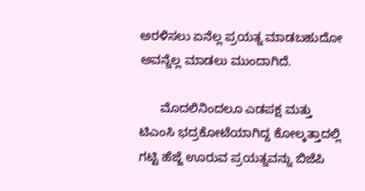ಅರಳಿಸಲು ಏನೆಲ್ಲ ಪ್ರಯತ್ನ ಮಾಡಬಹುದೋ ಅವನ್ನೆಲ್ಲ ಮಾಡಲು ಮುಂದಾಗಿದೆ.

      ಮೊದಲಿನಿಂದಲೂ ಎಡಪಕ್ಷ ಮತ್ತು ಟಿಎಂಸಿ ಭದ್ರಕೋಟೆಯಾಗಿದ್ದ ಕೋಲ್ಕತ್ತಾದಲ್ಲಿ ಗಟ್ಟಿ ಹೆಜ್ಜೆ ಊರುವ ಪ್ರಯತ್ನವನ್ನು ಬಿಜೆಪಿ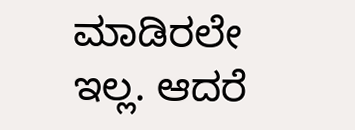ಮಾಡಿರಲೇ ಇಲ್ಲ. ಆದರೆ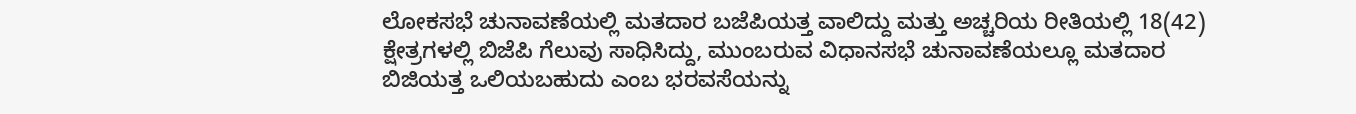ಲೋಕಸಭೆ ಚುನಾವಣೆಯಲ್ಲಿ ಮತದಾರ ಬಜೆಪಿಯತ್ತ ವಾಲಿದ್ದು ಮತ್ತು ಅಚ್ಚರಿಯ ರೀತಿಯಲ್ಲಿ 18(42) ಕ್ಷೇತ್ರಗಳಲ್ಲಿ ಬಿಜೆಪಿ ಗೆಲುವು ಸಾಧಿಸಿದ್ದು, ಮುಂಬರುವ ವಿಧಾನಸಭೆ ಚುನಾವಣೆಯಲ್ಲೂ ಮತದಾರ ಬಿಜಿಯತ್ತ ಒಲಿಯಬಹುದು ಎಂಬ ಭರವಸೆಯನ್ನು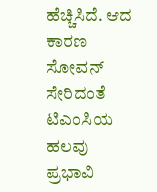ಹೆಚ್ಚಿಸಿದೆ. ಆದ ಕಾರಣ ಸೋವನ್ ಸೇರಿದಂತೆ ಟಿಎಂಸಿಯ ಹಲವು ಪ್ರಭಾವಿ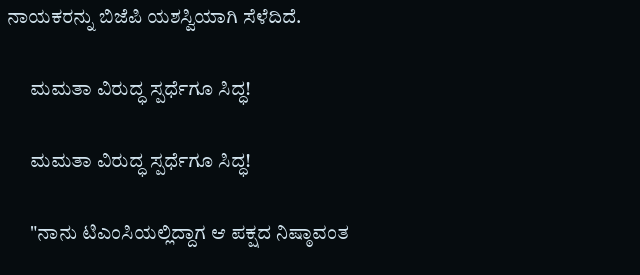ನಾಯಕರನ್ನು ಬಿಜೆಪಿ ಯಶಸ್ವಿಯಾಗಿ ಸೆಳೆದಿದೆ.

      ಮಮತಾ ವಿರುದ್ಧ ಸ್ಪರ್ಧೆಗೂ ಸಿದ್ಧ!

      ಮಮತಾ ವಿರುದ್ಧ ಸ್ಪರ್ಧೆಗೂ ಸಿದ್ಧ!

      "ನಾನು ಟಿಎಂಸಿಯಲ್ಲಿದ್ದಾಗ ಆ ಪಕ್ಷದ ನಿಷ್ಠಾವಂತ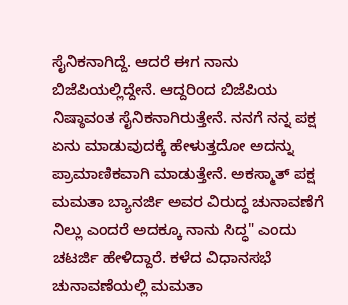ಸೈನಿಕನಾಗಿದ್ದೆ. ಆದರೆ ಈಗ ನಾನು ಬಿಜೆಪಿಯಲ್ಲಿದ್ದೇನೆ. ಆದ್ದರಿಂದ ಬಿಜೆಪಿಯ ನಿಷ್ಠಾವಂತ ಸೈನಿಕನಾಗಿರುತ್ತೇನೆ. ನನಗೆ ನನ್ನ ಪಕ್ಷ ಏನು ಮಾಡುವುದಕ್ಕೆ ಹೇಳುತ್ತದೋ ಅದನ್ನು ಪ್ರಾಮಾಣಿಕವಾಗಿ ಮಾಡುತ್ತೇನೆ. ಅಕಸ್ಮಾತ್ ಪಕ್ಷ ಮಮತಾ ಬ್ಯಾನರ್ಜಿ ಅವರ ವಿರುದ್ಧ ಚುನಾವಣೆಗೆ ನಿಲ್ಲು ಎಂದರೆ ಅದಕ್ಕೂ ನಾನು ಸಿದ್ಧ" ಎಂದು ಚಟರ್ಜಿ ಹೇಳಿದ್ದಾರೆ. ಕಳೆದ ವಿಧಾನಸಭೆ ಚುನಾವಣೆಯಲ್ಲಿ ಮಮತಾ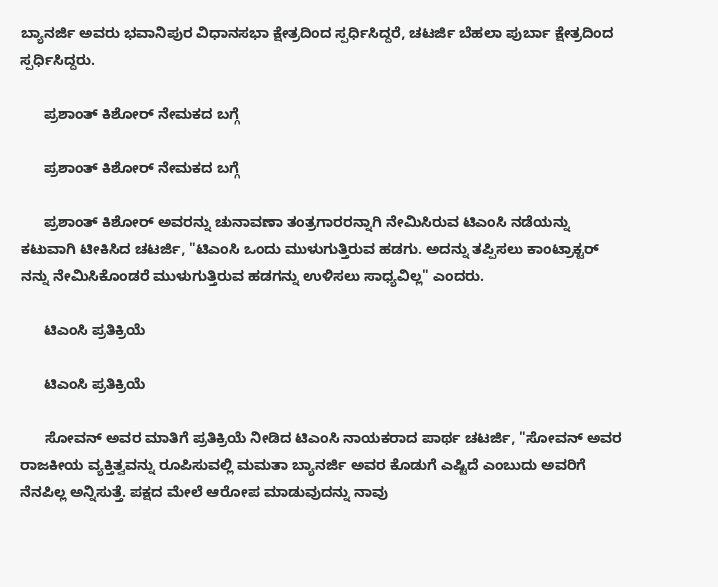ಬ್ಯಾನರ್ಜಿ ಅವರು ಭವಾನಿಪುರ ವಿಧಾನಸಭಾ ಕ್ಷೇತ್ರದಿಂದ ಸ್ಪರ್ಧಿಸಿದ್ದರೆ, ಚಟರ್ಜಿ ಬೆಹಲಾ ಪುರ್ಬಾ ಕ್ಷೇತ್ರದಿಂದ ಸ್ಪರ್ಧಿಸಿದ್ದರು.

      ಪ್ರಶಾಂತ್ ಕಿಶೋರ್ ನೇಮಕದ ಬಗ್ಗೆ

      ಪ್ರಶಾಂತ್ ಕಿಶೋರ್ ನೇಮಕದ ಬಗ್ಗೆ

      ಪ್ರಶಾಂತ್ ಕಿಶೋರ್ ಅವರನ್ನು ಚುನಾವಣಾ ತಂತ್ರಗಾರರನ್ನಾಗಿ ನೇಮಿಸಿರುವ ಟಿಎಂಸಿ ನಡೆಯನ್ನು ಕಟುವಾಗಿ ಟೀಕಿಸಿದ ಚಟರ್ಜಿ, "ಟಿಎಂಸಿ ಒಂದು ಮುಳುಗುತ್ತಿರುವ ಹಡಗು. ಅದನ್ನು ತಪ್ಪಿಸಲು ಕಾಂಟ್ರಾಕ್ಟರ್ ನನ್ನು ನೇಮಿಸಿಕೊಂಡರೆ ಮುಳುಗುತ್ತಿರುವ ಹಡಗನ್ನು ಉಳಿಸಲು ಸಾಧ್ಯವಿಲ್ಲ" ಎಂದರು.

      ಟಿಎಂಸಿ ಪ್ರತಿಕ್ರಿಯೆ

      ಟಿಎಂಸಿ ಪ್ರತಿಕ್ರಿಯೆ

      ಸೋವನ್ ಅವರ ಮಾತಿಗೆ ಪ್ರತಿಕ್ರಿಯೆ ನೀಡಿದ ಟಿಎಂಸಿ ನಾಯಕರಾದ ಪಾರ್ಥ ಚಟರ್ಜಿ, "ಸೋವನ್ ಅವರ ರಾಜಕೀಯ ವ್ಯಕ್ತಿತ್ವವನ್ನು ರೂಪಿಸುವಲ್ಲಿ ಮಮತಾ ಬ್ಯಾನರ್ಜಿ ಅವರ ಕೊಡುಗೆ ಎಷ್ಟಿದೆ ಎಂಬುದು ಅವರಿಗೆ ನೆನಪಿಲ್ಲ ಅನ್ನಿಸುತ್ತೆ. ಪಕ್ಷದ ಮೇಲೆ ಆರೋಪ ಮಾಡುವುದನ್ನು ನಾವು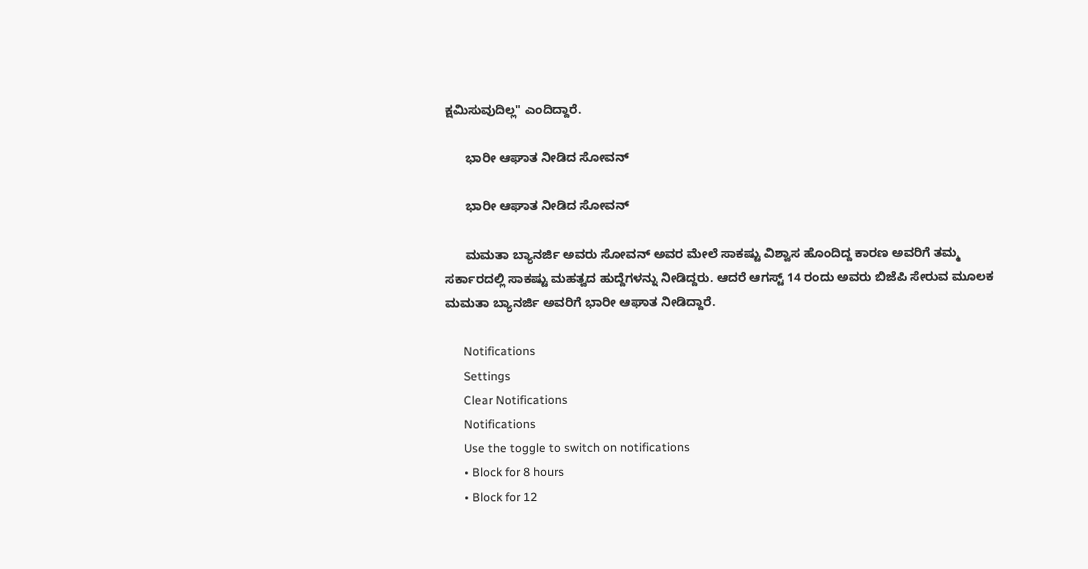ಕ್ಷಮಿಸುವುದಿಲ್ಲ" ಎಂದಿದ್ದಾರೆ.

      ಭಾರೀ ಆಘಾತ ನೀಡಿದ ಸೋವನ್

      ಭಾರೀ ಆಘಾತ ನೀಡಿದ ಸೋವನ್

      ಮಮತಾ ಬ್ಯಾನರ್ಜಿ ಅವರು ಸೋವನ್ ಅವರ ಮೇಲೆ ಸಾಕಷ್ಟು ವಿಶ್ವಾಸ ಹೊಂದಿದ್ದ ಕಾರಣ ಅವರಿಗೆ ತಮ್ಮ ಸರ್ಕಾರದಲ್ಲಿ ಸಾಕಷ್ಟು ಮಹತ್ವದ ಹುದ್ದೆಗಳನ್ನು ನೀಡಿದ್ದರು. ಆದರೆ ಆಗಸ್ಟ್ 14 ರಂದು ಅವರು ಬಿಜೆಪಿ ಸೇರುವ ಮೂಲಕ ಮಮತಾ ಬ್ಯಾನರ್ಜಿ ಅವರಿಗೆ ಭಾರೀ ಆಘಾತ ನೀಡಿದ್ದಾರೆ.

      Notifications
      Settings
      Clear Notifications
      Notifications
      Use the toggle to switch on notifications
      • Block for 8 hours
      • Block for 12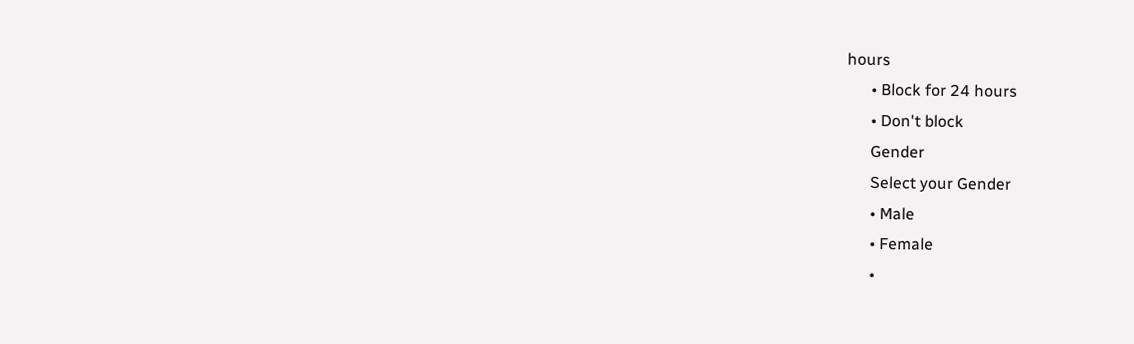hours
      • Block for 24 hours
      • Don't block
      Gender
      Select your Gender
      • Male
      • Female
      •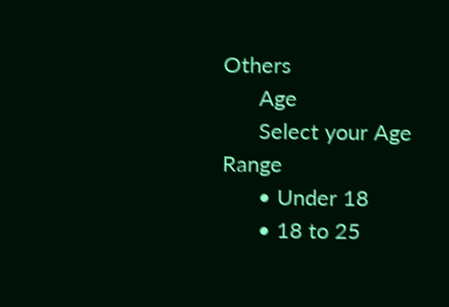Others
      Age
      Select your Age Range
      • Under 18
      • 18 to 25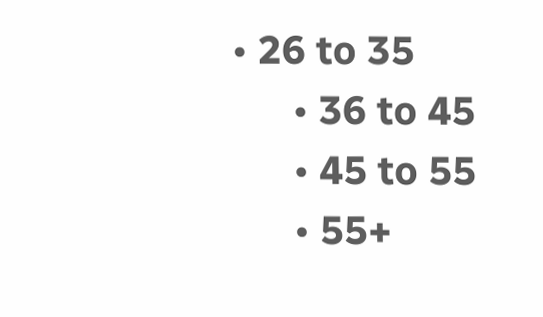• 26 to 35
      • 36 to 45
      • 45 to 55
      • 55+